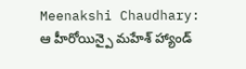Meenakshi Chaudhary: ఆ హీరోయిన్పై మహేశ్ హ్యాండ్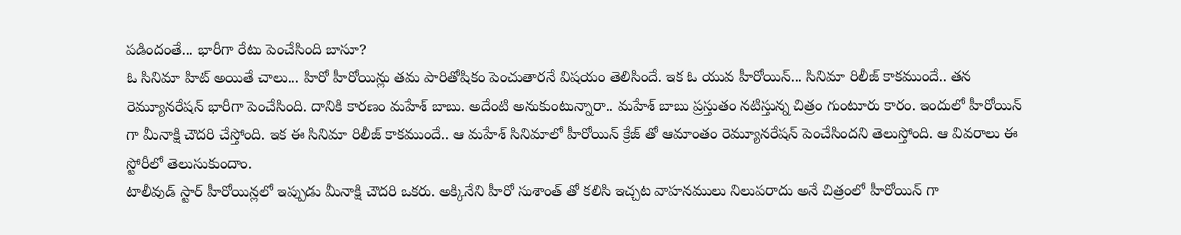పడిందంతే... భారీగా రేటు పెంచేసింది బాసూ?
ఓ సినిమా హిట్ అయితే చాలు... హిరో హీరోయిన్లు తమ పారితోషికం పెంచుతారనే విషయం తెలిసిందే. ఇక ఓ యువ హీరోయిన్... సినిమా రిలీజ్ కాకముందే.. తన రెమ్యూనరేషన్ భారీగా పెంచేసింది. దానికి కారణం మహేశ్ బాబు. అదేంటి అనుకుంటున్నారా.. మహేశ్ బాబు ప్రస్తుతం నటిస్తున్న చిత్రం గుంటూరు కారం. ఇందులో హీరోయిన్ గా మీనాక్షి చౌదరి చేస్తోంది. ఇక ఈ సినిమా రిలీజ్ కాకముందే.. ఆ మహేశ్ సినిమాలో హీరోయిన్ క్రేజ్ తో ఆమాంతం రెమ్యూనరేషన్ పెంచేసిందని తెలుస్తోంది. ఆ వివరాలు ఈ స్టోరీలో తెలుసుకుందాం.
టాలీవుడ్ స్టార్ హీరోయిన్లలో ఇప్పుడు మీనాక్షి చౌదరి ఒకరు. అక్కినేని హీరో సుశాంత్ తో కలిసి ఇచ్చట వాహనములు నిలుపరాదు అనే చిత్రంలో హీరోయిన్ గా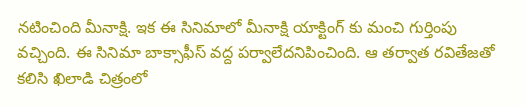నటించింది మీనాక్షి. ఇక ఈ సినిమాలో మీనాక్షి యాక్టింగ్ కు మంచి గుర్తింపు వచ్చింది. ఈ సినిమా బాక్సాఫీస్ వద్ద పర్వాలేదనిపించింది. ఆ తర్వాత రవితేజతో కలిసి ఖిలాడి చిత్రంలో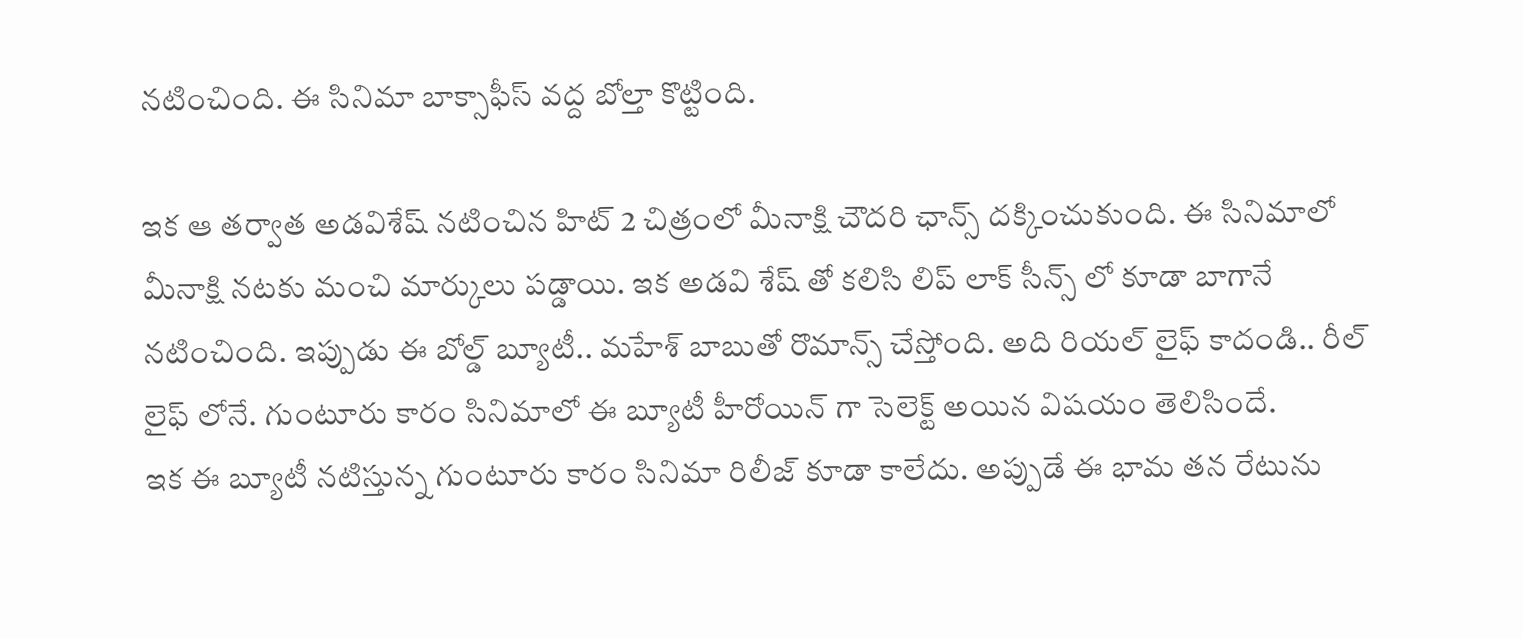నటించింది. ఈ సినిమా బాక్సాఫీస్ వద్ద బోల్తా కొట్టింది.

ఇక ఆ తర్వాత అడవిశేష్ నటించిన హిట్ 2 చిత్రంలో మీనాక్షి చౌదరి ఛాన్స్ దక్కించుకుంది. ఈ సినిమాలో మీనాక్షి నటకు మంచి మార్కులు పడ్డాయి. ఇక అడవి శేష్ తో కలిసి లిప్ లాక్ సీన్స్ లో కూడా బాగానే నటించింది. ఇప్పుడు ఈ బోల్డ్ బ్యూటీ.. మహేశ్ బాబుతో రొమాన్స్ చేస్తోంది. అది రియల్ లైఫ్ కాదండి.. రీల్ లైఫ్ లోనే. గుంటూరు కారం సినిమాలో ఈ బ్యూటీ హీరోయిన్ గా సెలెక్ట్ అయిన విషయం తెలిసిందే.
ఇక ఈ బ్యూటీ నటిస్తున్న గుంటూరు కారం సినిమా రిలీజ్ కూడా కాలేదు. అప్పుడే ఈ భామ తన రేటును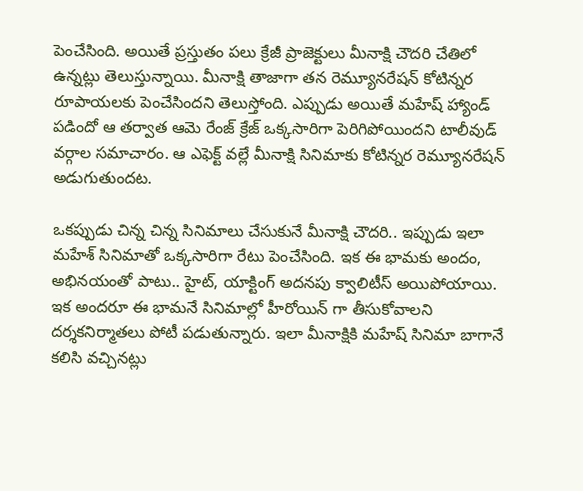పెంచేసింది. అయితే ప్రస్తుతం పలు క్రేజీ ప్రాజెక్టులు మీనాక్షి చౌదరి చేతిలో ఉన్నట్లు తెలుస్తున్నాయి. మీనాక్షి తాజాగా తన రెమ్యూనరేషన్ కోటిన్నర రూపాయలకు పెంచేసిందని తెలుస్తోంది. ఎప్పుడు అయితే మహేష్ హ్యాండ్ పడిందో ఆ తర్వాత ఆమె రేంజ్ క్రేజ్ ఒక్కసారిగా పెరిగిపోయిందని టాలీవుడ్ వర్గాల సమాచారం. ఆ ఎఫెక్ట్ వల్లే మీనాక్షి సినిమాకు కోటిన్నర రెమ్యూనరేషన్ అడుగుతుందట.

ఒకప్పుడు చిన్న చిన్న సినిమాలు చేసుకునే మీనాక్షి చౌదరి.. ఇప్పుడు ఇలా మహేశ్ సినిమాతో ఒక్కసారిగా రేటు పెంచేసింది. ఇక ఈ భామకు అందం, అభినయంతో పాటు.. హైట్, యాక్టింగ్ అదనపు క్వాలిటీస్ అయిపోయాయి. ఇక అందరూ ఈ భామనే సినిమాల్లో హీరోయిన్ గా తీసుకోవాలని దర్శకనిర్మాతలు పోటీ పడుతున్నారు. ఇలా మీనాక్షికి మహేష్ సినిమా బాగానే కలిసి వచ్చినట్లు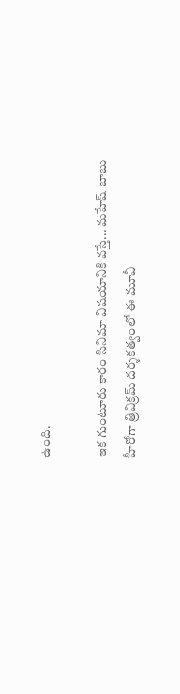ఉంది.

ఇక గుంటూరు కారం సినిమా విషయానికి వస్తే... మహేష్ బాబు హీరోగా త్రివిక్రమ్ దర్శకత్వంలో ఈ మూవీ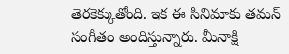తెరకెక్కుతోంది. ఇక ఈ సినిమాకు తమన్ సంగీతం అందిస్తున్నారు. మీనాక్షి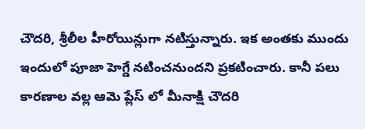చౌదరి, శ్రీలీల హీరోయిన్లుగా నటిస్తున్నారు. ఇక అంతకు ముందు ఇందులో పూజా హెగ్డే నటించనుందని ప్రకటించారు. కానీ పలు కారణాల వల్ల ఆమె ప్లేస్ లో మీనాక్షి చౌదరి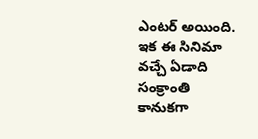ఎంటర్ అయింది. ఇక ఈ సినిమా వచ్చే ఏడాది సంక్రాంతి కానుకగా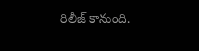రిలీజ్ కానుంది.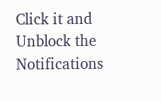Click it and Unblock the Notifications